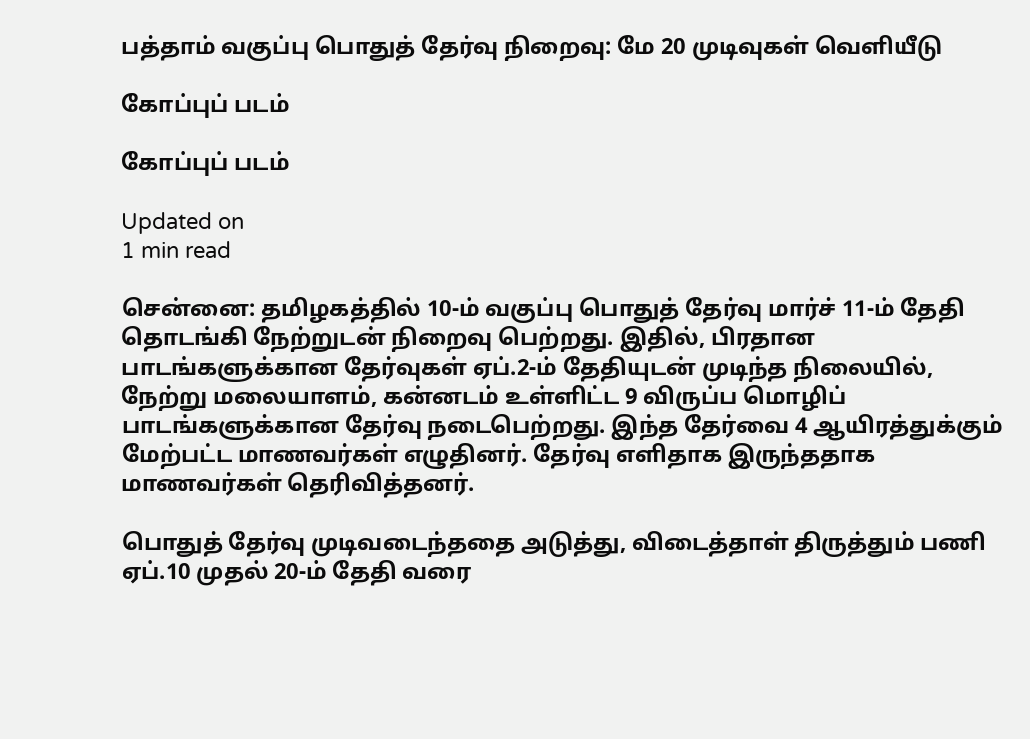பத்தாம் வகுப்பு பொதுத் தேர்வு நிறைவு: மே 20 முடிவுகள் வெளியீடு

கோப்புப் படம்

கோப்புப் படம்

Updated on
1 min read

சென்னை: தமிழகத்தில் 10-ம் வகுப்பு பொதுத் தேர்வு மார்ச் 11-ம் தேதி தொடங்கி நேற்றுடன் நிறைவு பெற்றது. இதில், பிரதான பாடங்களுக்கான தேர்வுகள் ஏப்.2-ம் தேதியுடன் முடிந்த நிலையில், நேற்று மலையாளம், கன்னடம் உள்ளிட்ட 9 விருப்ப மொழிப் பாடங்களுக்கான தேர்வு நடைபெற்றது. இந்த தேர்வை 4 ஆயிரத்துக்கும் மேற்பட்ட மாணவர்கள் எழுதினர். தேர்வு எளிதாக இருந்ததாக மாணவர்கள் தெரிவித்தனர்.

பொதுத் தேர்வு முடிவடைந்ததை அடுத்து, விடைத்தாள் திருத்தும் பணி ஏப்.10 முதல் 20-ம் தேதி வரை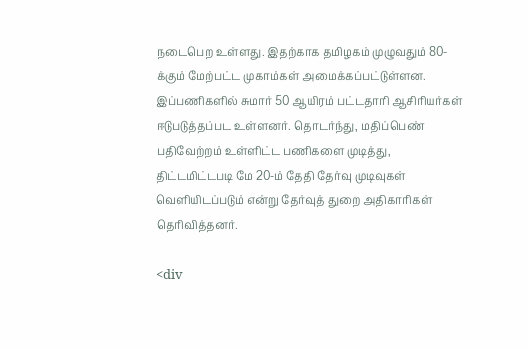நடைபெற உள்ளது. இதற்காக தமிழகம் முழுவதும் 80-க்கும் மேற்பட்ட முகாம்கள் அமைக்கப்பட்டுள்ளன. இப்பணிகளில் சுமார் 50 ஆயிரம் பட்டதாரி ஆசிரியர்கள் ஈடுபடுத்தப்பட உள்ளனர். தொடர்ந்து, மதிப்பெண் பதிவேற்றம் உள்ளிட்ட பணிகளை முடித்து, திட்டமிட்டபடி மே 20-ம் தேதி தேர்வு முடிவுகள் வெளியிடப்படும் என்று தேர்வுத் துறை அதிகாரிகள் தெரிவித்தனர்.

<div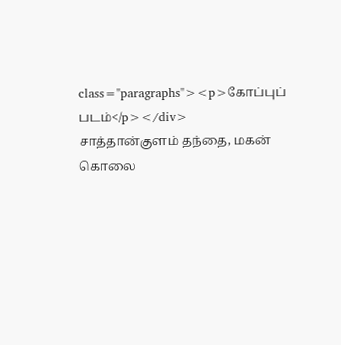class="paragraphs"><p>கோப்புப் படம்</p></div>
சாத்தான்குளம் தந்தை, மகன் கொலை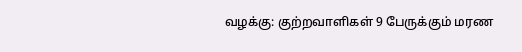வழக்கு: குற்றவாளிகள் 9 பேருக்கும் மரண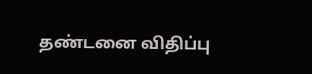தண்டனை விதிப்பு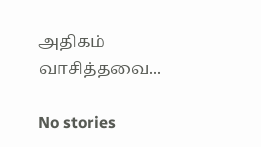அதிகம் வாசித்தவை...

No stories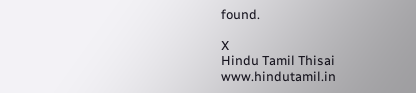found.

X
Hindu Tamil Thisai
www.hindutamil.in